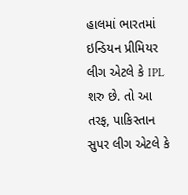હાલમાં ભારતમાં ઇન્ડિયન પ્રીમિયર લીગ એટલે કે IPL શરુ છે. તો આ તરફ, પાકિસ્તાન સુપર લીગ એટલે કે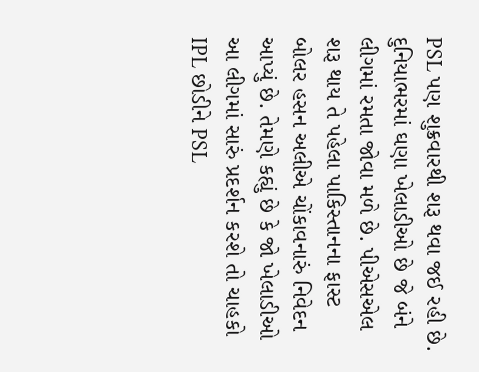PSL પણ શુક્રવારથી શરૂ થવા જઈ રહી છે. દુનિયાભરમાં ઘણા ખેલાડીઓ છે જે બંને લીગમાં રમતા જોવા મળે છે. પીએસએલ શરૂ થાય તે પહેલા પાકિસ્તાનના ફાસ્ટ બોલર હસન અલીએ ચોંકાવનારું નિવેદન આપ્યું છે. તેમણે કહ્યું છે કે જો ખેલાડીઓ આ લીગમાં સારું પ્રદર્શન કરશે તો ચાહકો IPL છોડીને PSL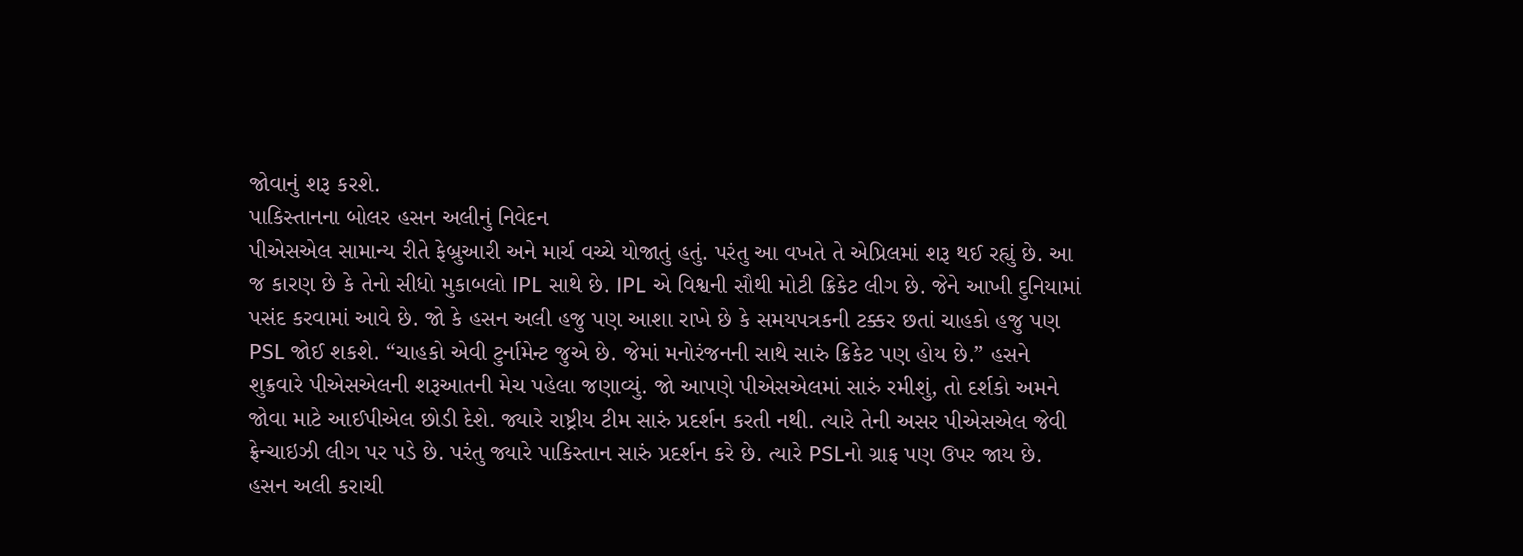જોવાનું શરૂ કરશે.
પાકિસ્તાનના બોલર હસન અલીનું નિવેદન
પીએસએલ સામાન્ય રીતે ફેબ્રુઆરી અને માર્ચ વચ્ચે યોજાતું હતું. પરંતુ આ વખતે તે એપ્રિલમાં શરૂ થઈ રહ્યું છે. આ જ કારણ છે કે તેનો સીધો મુકાબલો IPL સાથે છે. IPL એ વિશ્વની સૌથી મોટી ક્રિકેટ લીગ છે. જેને આખી દુનિયામાં પસંદ કરવામાં આવે છે. જો કે હસન અલી હજુ પણ આશા રાખે છે કે સમયપત્રકની ટક્કર છતાં ચાહકો હજુ પણ PSL જોઈ શકશે. “ચાહકો એવી ટુર્નામેન્ટ જુએ છે. જેમાં મનોરંજનની સાથે સારું ક્રિકેટ પણ હોય છે.” હસને શુક્રવારે પીએસએલની શરૂઆતની મેચ પહેલા જણાવ્યું. જો આપણે પીએસએલમાં સારું રમીશું, તો દર્શકો અમને જોવા માટે આઈપીએલ છોડી દેશે. જ્યારે રાષ્ટ્રીય ટીમ સારું પ્રદર્શન કરતી નથી. ત્યારે તેની અસર પીએસએલ જેવી ફ્રેન્ચાઇઝી લીગ પર પડે છે. પરંતુ જ્યારે પાકિસ્તાન સારું પ્રદર્શન કરે છે. ત્યારે PSLનો ગ્રાફ પણ ઉપર જાય છે.
હસન અલી કરાચી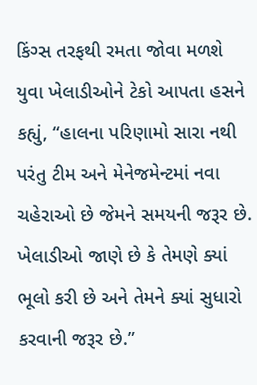કિંગ્સ તરફથી રમતા જોવા મળશે
યુવા ખેલાડીઓને ટેકો આપતા હસને કહ્યું, “હાલના પરિણામો સારા નથી પરંતુ ટીમ અને મેનેજમેન્ટમાં નવા ચહેરાઓ છે જેમને સમયની જરૂર છે. ખેલાડીઓ જાણે છે કે તેમણે ક્યાં ભૂલો કરી છે અને તેમને ક્યાં સુધારો કરવાની જરૂર છે.”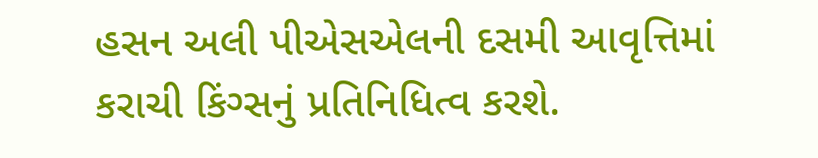હસન અલી પીએસએલની દસમી આવૃત્તિમાં કરાચી કિંગ્સનું પ્રતિનિધિત્વ કરશે.